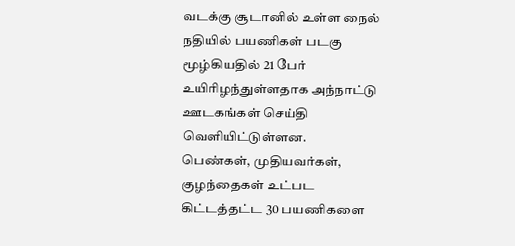வடக்கு சூடானில் உள்ள நைல் நதியில் பயணிகள் படகு மூழ்கியதில் 21 பேர் உயிரிழந்துள்ளதாக அந்நாட்டு ஊடகங்கள் செய்தி வெளியிட்டுள்ளன.
பெண்கள், முதியவர்கள், குழந்தைகள் உட்பட கிட்டத்தட்ட 30 பயணிகளை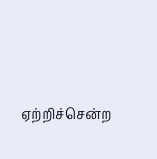ஏற்றிச்சென்ற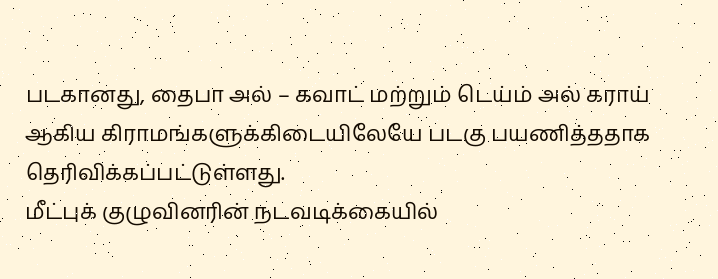படகானது, தைபா அல் – கவாட் மற்றும் டெய்ம் அல் கராய் ஆகிய கிராமங்களுக்கிடையிலேயே படகு பயணித்ததாக தெரிவிக்கப்பட்டுள்ளது.
மீட்புக் குழுவினரின் நடவடிக்கையில்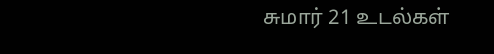சுமார் 21 உடல்கள்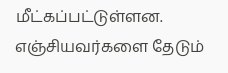மீட்கப்பட்டுள்ளன.
எஞ்சியவர்களை தேடும்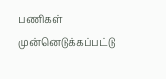பணிகள் முன்னெடுக்கப்பட்டு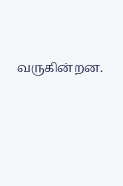வருகின்றன.